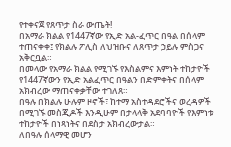የተቀናጀ የጸጥታ ስራ ውጤት!
በአማራ ክልል የ1447ኛው የኢድ አል-ፈጥር በዓል በሰላም ተጠናቀቀ፤ የክልሉ ፖሊስ ለህዝቡና ለጸጥታ ኃይሉ ምስጋና አቅርቧል።
በመላው የአማራ ክልል የሚገኙ የእስልምና እምነት ተከታዮች የ1447ኛውን የኢድ አልፈጥር በዓልን በድምቀትና በሰላም አክብረው ማጠናቀቃቸው ተገለጸ።
በዓሉ በክልሉ ሁሉም ዞኖች፣ ከተማ አስተዳደሮችና ወረዳዎች በሚገኙ መስጂዶች እንዲሁም በታላላቅ አደባባዮች የእምነቱ ተከታዮች በነጻነትና በደስታ አክብረውታል።
ለበዓሉ ሰላማዊ መሆን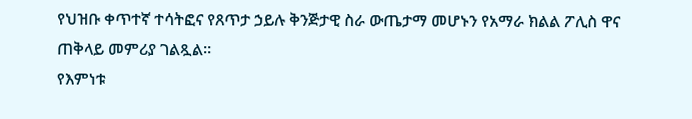የህዝቡ ቀጥተኛ ተሳትፎና የጸጥታ ኃይሉ ቅንጅታዊ ስራ ውጤታማ መሆኑን የአማራ ክልል ፖሊስ ዋና ጠቅላይ መምሪያ ገልጿል።
የእምነቱ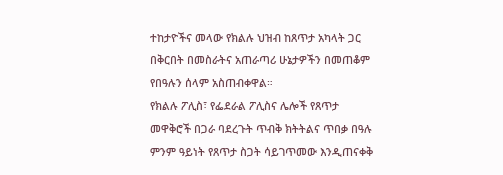ተከታዮችና መላው የክልሉ ህዝብ ከጸጥታ አካላት ጋር በቅርበት በመስራትና አጠራጣሪ ሁኔታዎችን በመጠቆም የበዓሉን ሰላም አስጠብቀዋል።
የክልሉ ፖሊስ፣ የፌደራል ፖሊስና ሌሎች የጸጥታ መዋቅሮች በጋራ ባደረጉት ጥብቅ ክትትልና ጥበቃ በዓሉ ምንም ዓይነት የጸጥታ ስጋት ሳይገጥመው እንዲጠናቀቅ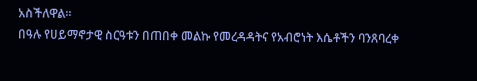አስችለዋል።
በዓሉ የሀይማኖታዊ ስርዓቱን በጠበቀ መልኩ የመረዳዳትና የአብሮነት እሴቶችን ባንጸባረቀ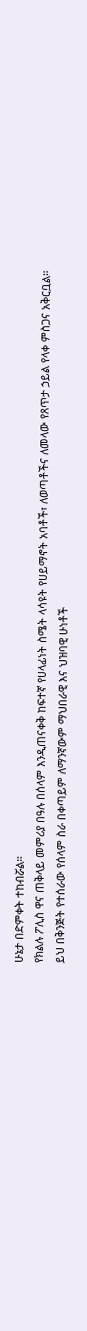ሁኔታ በድምቀት ተከብሯል።
የክልሉ ፖሊስ ዋና ጠቅላይ መምሪያ በዓሉ በሰላም እንዲጠናቀቅ ከፍተኛ የሀላፊነት ስሜት ላሳዩት የሀይማኖት አባቶች፣ ለወጣቶችና ለመላው የጸጥታ ኃይል የላቀ ምስጋና አቅርቧል።
ይህ በቅንጅት የተሰራው የሰላም ስራ በቀጣይም ለማንኛውም ማህበራዊ እና ህዝባዊ ሁነቶች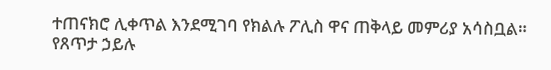ተጠናክሮ ሊቀጥል እንደሚገባ የክልሉ ፖሊስ ዋና ጠቅላይ መምሪያ አሳስቧል።
የጸጥታ ኃይሉ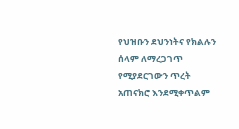የህዝቡን ደህንነትና የክልሉን ሰላም ለማረጋገጥ የሚያደርገውን ጥረት አጠናክሮ እንደሚቀጥልም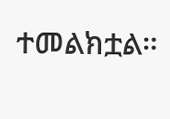ተመልክቷል።